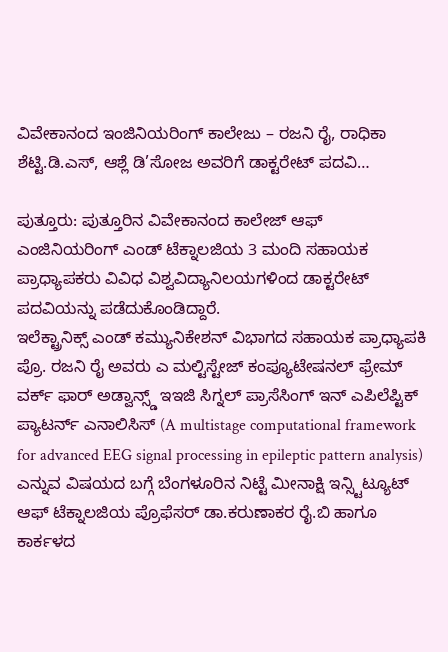ವಿವೇಕಾನಂದ ಇಂಜಿನಿಯರಿಂಗ್ ಕಾಲೇಜು – ರಜನಿ ರೈ, ರಾಧಿಕಾ ಶೆಟ್ಟಿ.ಡಿ.ಎಸ್, ಆಶ್ಲೆ ಡಿ’ಸೋಜ ಅವರಿಗೆ ಡಾಕ್ಟರೇಟ್ ಪದವಿ…

ಪುತ್ತೂರು: ಪುತ್ತೂರಿನ ವಿವೇಕಾನಂದ ಕಾಲೇಜ್ ಆಫ್ ಎಂಜಿನಿಯರಿಂಗ್ ಎಂಡ್ ಟೆಕ್ನಾಲಜಿಯ 3 ಮಂದಿ ಸಹಾಯಕ ಪ್ರಾಧ್ಯಾಪಕರು ವಿವಿಧ ವಿಶ್ವವಿದ್ಯಾನಿಲಯಗಳಿಂದ ಡಾಕ್ಟರೇಟ್ ಪದವಿಯನ್ನು ಪಡೆದುಕೊಂಡಿದ್ದಾರೆ.
ಇಲೆಕ್ಟ್ರಾನಿಕ್ಸ್ ಎಂಡ್ ಕಮ್ಯುನಿಕೇಶನ್ ವಿಭಾಗದ ಸಹಾಯಕ ಪ್ರಾಧ್ಯಾಪಕಿ ಪ್ರೊ. ರಜನಿ ರೈ ಅವರು ಎ ಮಲ್ಟಿಸ್ಟೇಜ್ ಕಂಪ್ಯೂಟೇಷನಲ್ ಫ್ರೇಮ್ ವರ್ಕ್ ಫಾರ್ ಅಡ್ವಾನ್ಸ್ಡ್ ಇಇಜಿ ಸಿಗ್ನಲ್ ಪ್ರಾಸೆಸಿಂಗ್ ಇನ್ ಎಪಿಲೆಪ್ಟಿಕ್ ಪ್ಯಾಟರ್ನ್ ಎನಾಲಿಸಿಸ್ (A multistage computational framework for advanced EEG signal processing in epileptic pattern analysis) ಎನ್ನುವ ವಿಷಯದ ಬಗ್ಗೆ ಬೆಂಗಳೂರಿನ ನಿಟ್ಟೆ ಮೀನಾಕ್ಷಿ ಇನ್ಸ್ಟಿಟ್ಯೂಟ್ ಆಫ್ ಟೆಕ್ನಾಲಜಿಯ ಪ್ರೊಫೆಸರ್ ಡಾ.ಕರುಣಾಕರ ರೈ.ಬಿ ಹಾಗೂ ಕಾರ್ಕಳದ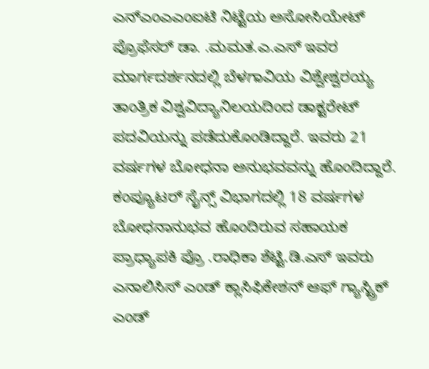ಎನ್ಎಂಎಎಂಐಟಿ ನಿಟ್ಟೆಯ ಅಸೋಸಿಯೇಟ್ ಪ್ರೊಫೆಸರ್ ಡಾ. .ಮಮತ.ಎ.ಎಸ್ ಇವರ ಮಾರ್ಗದರ್ಶನದಲ್ಲಿ ಬೆಳಗಾವಿಯ ವಿಶ್ವೇಶ್ವರಯ್ಯ ತಾಂತ್ರಿಕ ವಿಶ್ವವಿದ್ಯಾನಿಲಯದಿಂದ ಡಾಕ್ಟರೇಟ್ ಪದವಿಯನ್ನು ಪಡೆದುಕೊಂಡಿದ್ದಾರೆ. ಇವರು 21 ವರ್ಷಗಳ ಬೋಧನಾ ಅನುಭವವನ್ನು ಹೊಂದಿದ್ದಾರೆ.
ಕಂಪ್ಯೂಟರ್ ಸೈನ್ಸ್ ವಿಭಾಗದಲ್ಲಿ 18 ವರ್ಷಗಳ ಬೋಧನಾನುಭವ ಹೊಂದಿರುವ ಸಹಾಯಕ ಪ್ರಾಧ್ಯಾಪಕಿ ಪ್ರೊ .ರಾಧಿಕಾ ಶೆಟ್ಟಿ.ಡಿ.ಎಸ್ ಇವರು ಎನಾಲಿಸಿಸ್ ಎಂಡ್ ಕ್ಲಾಸಿಫಿಕೇಶನ್ ಆಫ್ ಗ್ಯಾಸ್ಟ್ರಿಕ್ ಎಂಡ್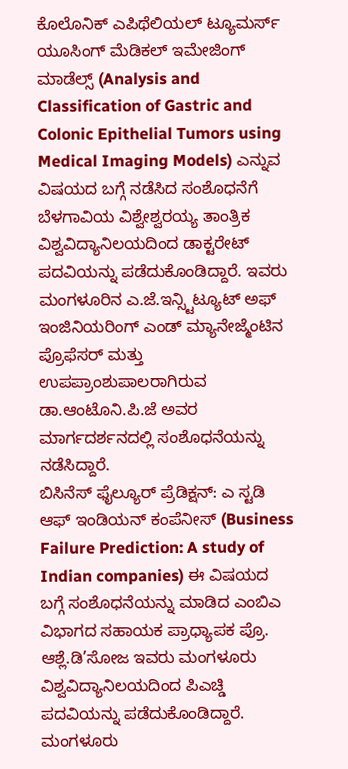ಕೊಲೊನಿಕ್ ಎಪಿಥೆಲಿಯಲ್ ಟ್ಯೂಮರ್ಸ್ ಯೂಸಿಂಗ್ ಮೆಡಿಕಲ್ ಇಮೇಜಿಂಗ್ ಮಾಡೆಲ್ಸ್ (Analysis and Classification of Gastric and Colonic Epithelial Tumors using Medical Imaging Models) ಎನ್ನುವ ವಿಷಯದ ಬಗ್ಗೆ ನಡೆಸಿದ ಸಂಶೊಧನೆಗೆ ಬೆಳಗಾವಿಯ ವಿಶ್ವೇಶ್ವರಯ್ಯ ತಾಂತ್ರಿಕ ವಿಶ್ವವಿದ್ಯಾನಿಲಯದಿಂದ ಡಾಕ್ಟರೇಟ್ ಪದವಿಯನ್ನು ಪಡೆದುಕೊಂಡಿದ್ದಾರೆ. ಇವರು ಮಂಗಳೂರಿನ ಎ.ಜೆ.ಇನ್ಸ್ಟಿಟ್ಯೂಟ್ ಅಫ್ ಇಂಜಿನಿಯರಿಂಗ್ ಎಂಡ್ ಮ್ಯಾನೇಜ್ಮೆಂಟಿನ ಪ್ರೊಫೆಸರ್ ಮತ್ತು ಉಪಪ್ರಾಂಶುಪಾಲರಾಗಿರುವ ಡಾ.ಆಂಟೊನಿ.ಪಿ.ಜೆ ಅವರ ಮಾರ್ಗದರ್ಶನದಲ್ಲಿ ಸಂಶೊಧನೆಯನ್ನು ನಡೆಸಿದ್ದಾರೆ.
ಬಿಸಿನೆಸ್ ಫೈಲ್ಯೂರ್ ಪ್ರೆಡಿಕ್ಷನ್: ಎ ಸ್ಟಡಿ ಆಫ್ ಇಂಡಿಯನ್ ಕಂಪೆನೀಸ್ (Business Failure Prediction: A study of Indian companies) ಈ ವಿಷಯದ ಬಗ್ಗೆ ಸಂಶೊಧನೆಯನ್ನು ಮಾಡಿದ ಎಂಬಿಎ ವಿಭಾಗದ ಸಹಾಯಕ ಪ್ರಾಧ್ಯಾಪಕ ಪ್ರೊ. ಆಶ್ಲೆ.ಡಿ’ಸೋಜ ಇವರು ಮಂಗಳೂರು ವಿಶ್ವವಿದ್ಯಾನಿಲಯದಿಂದ ಪಿಎಚ್ಡಿ ಪದವಿಯನ್ನು ಪಡೆದುಕೊಂಡಿದ್ದಾರೆ. ಮಂಗಳೂರು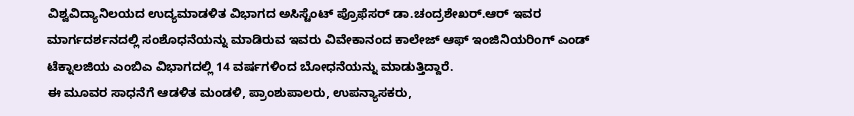ವಿಶ್ವವಿದ್ಯಾನಿಲಯದ ಉದ್ಯಮಾಡಳಿತ ವಿಭಾಗದ ಅಸಿಸ್ಟೆಂಟ್ ಪ್ರೊಫೆಸರ್ ಡಾ.ಚಂದ್ರಶೇಖರ್.ಆರ್ ಇವರ ಮಾರ್ಗದರ್ಶನದಲ್ಲಿ ಸಂಶೊಧನೆಯನ್ನು ಮಾಡಿರುವ ಇವರು ವಿವೇಕಾನಂದ ಕಾಲೇಜ್ ಆಫ್ ಇಂಜಿನಿಯರಿಂಗ್ ಎಂಡ್ ಟೆಕ್ನಾಲಜಿಯ ಎಂಬಿಎ ವಿಭಾಗದಲ್ಲಿ 14 ವರ್ಷಗಳಿಂದ ಬೋಧನೆಯನ್ನು ಮಾಡುತ್ತಿದ್ದಾರೆ.
ಈ ಮೂವರ ಸಾಧನೆಗೆ ಆಡಳಿತ ಮಂಡಳಿ, ಪ್ರಾಂಶುಪಾಲರು, ಉಪನ್ಯಾಸಕರು,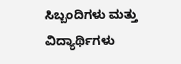ಸಿಬ್ಬಂದಿಗಳು ಮತ್ತು ವಿದ್ಯಾರ್ಥಿಗಳು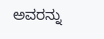ಅವರನ್ನು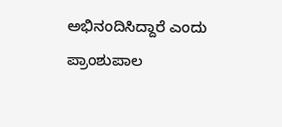ಅಭಿನಂದಿಸಿದ್ದಾರೆ ಎಂದು ಪ್ರಾಂಶುಪಾಲ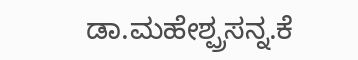ಡಾ.ಮಹೇಶ್ಪ್ರಸನ್ನ.ಕೆ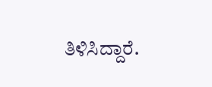ತಿಳಿಸಿದ್ದಾರೆ.